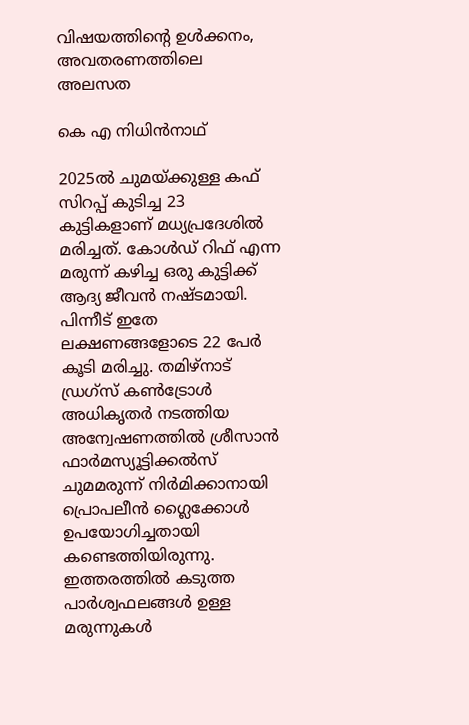വിഷയത്തിൻ്റെ ഉൾക്കനം, അവതരണത്തിലെ അലസത

കെ എ നിധിൻനാഥ്

2025ൽ ചുമയ്‌ക്കുള്ള കഫ്‌ സിറപ്പ്‌ കുടിച്ച 23 കുട്ടികളാണ്‌ മധ്യപ്രദേശിൽ മരിച്ചത്‌. കോൾഡ്‌ റിഫ്‌ എന്ന മരുന്ന് കഴിച്ച ഒരു കുട്ടിക്ക്‌ ആദ്യ ജീവൻ നഷ്ടമായി. പിന്നീട്‌ ഇതേ ലക്ഷണങ്ങളോടെ 22 പേർ കൂടി മരിച്ചു. തമിഴ്‌നാട് ഡ്രഗ്‌സ് കൺട്രോൾ അധികൃതര്‍ നടത്തിയ അന്വേഷണത്തിൽ ശ്രീസാന്‍ ഫാര്‍മസ്യൂട്ടിക്കല്‍സ് ചുമമരുന്ന് നിര്‍മിക്കാനായി പ്രൊപലീന്‍ ഗ്ലൈക്കോള്‍ ഉപയോഗിച്ചതായി കണ്ടെത്തിയിരുന്നു. ഇത്തരത്തിൽ കടുത്ത പാർശ്വഫലങ്ങൾ ഉള്ള മരുന്നുകൾ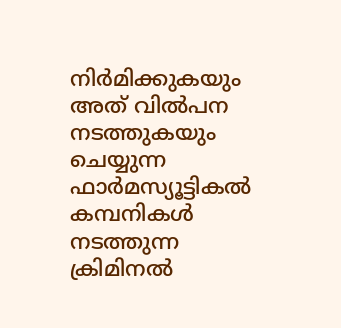നിർമിക്കുകയും അത്‌ വിൽപന നടത്തുകയും ചെയ്യുന്ന ഫാർമസ്യൂട്ടികൽ കമ്പനികൾ നടത്തുന്ന ക്രിമിനൽ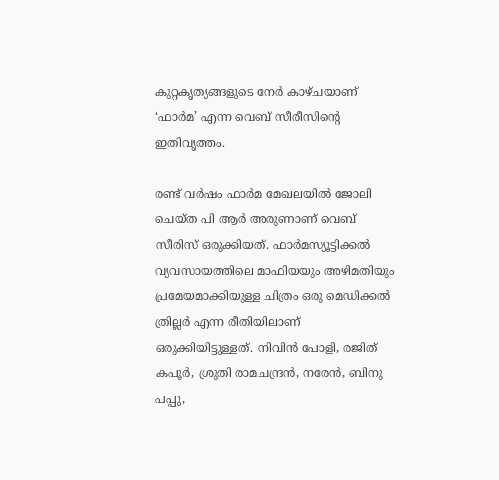കുറ്റകൃത്യങ്ങളുടെ നേർ കാഴ്‌ചയാണ്‌ ‘ഫാർമ’ എന്ന വെബ് സീരീസിന്റെ ഇതിവൃത്തം.

രണ്ട് വർഷം ഫാർമ മേഖലയിൽ ജോലി ചെയ്ത പി ആർ അരുണാണ്‌ വെബ്‌ സീരിസ്‌ ഒരുക്കിയത്‌. ഫാർമസ്യൂട്ടിക്കൽ വ്യവസായത്തിലെ മാഫിയയും അഴിമതിയും പ്രമേയമാക്കിയുള്ള ചിത്രം ഒരു മെഡിക്കൽ ത്രില്ലർ എന്ന രീതിയിലാണ്‌ ഒരുക്കിയിട്ടുള്ളത്‌. നിവിൻ പോളി, രജിത് കപൂർ, ശ്രുതി രാമചന്ദ്രൻ, നരേൻ, ബിനു പപ്പു,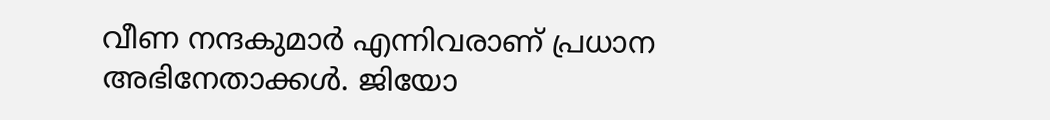വീണ നന്ദകുമാർ എന്നിവരാണ്‌ പ്രധാന അഭിനേതാക്കൾ. ജിയോ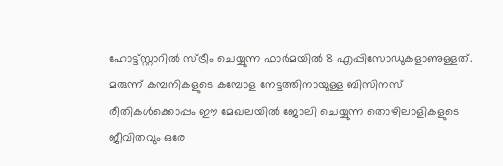ഹോട്ട്സ്റ്റാറിൽ സ്‌ട്രീം ചെയ്യുന്ന ഫാർമയിൽ 8 എപ്പിസോഡുകളാണുള്ളത്‌. മരുന്ന്‌ കമ്പനികളുടെ കമ്പോള നേട്ടത്തിനായുള്ള ബിസിനസ്‌ രീതികൾക്കൊപ്പം ഇ‍ൗ മേഖലയിൽ ജോലി ചെയ്യുന്ന തൊഴിലാളികളുടെ ജീവിതവും ഒരേ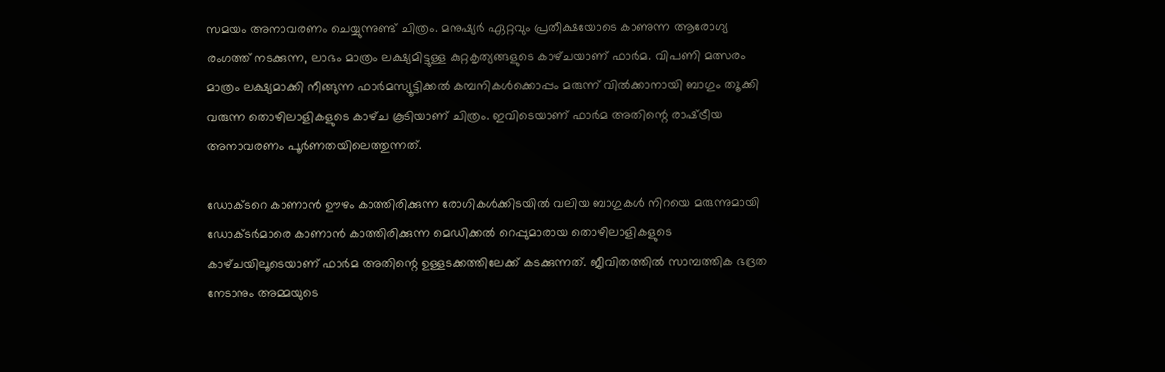സമയം അനാവരണം ചെയ്യുന്നുണ്ട്‌ ചിത്രം. മനുഷ്യർ ഏറ്റവും പ്രതീക്ഷയോടെ കാണുന്ന ആരോഗ്യ രംഗത്ത്‌ നടക്കുന്ന, ലാഭം മാത്രം ലക്ഷ്യമിട്ടുള്ള കുറ്റകൃത്യങ്ങളുടെ കാഴ്‌ചയാണ്‌ ഫാർമ. വിപണി മത്സരം മാത്രം ലക്ഷ്യമാക്കി നീങ്ങുന്ന ഫാർമസ്യൂട്ടിക്കൽ കമ്പനികൾക്കൊപ്പം മരുന്ന്‌ വിൽക്കാനായി ബാഗും ത‍ൂക്കി വരുന്ന തൊഴിലാളികളുടെ കാഴ്‌ച കൂടിയാണ്‌ ചിത്രം. ഇവിടെയാണ്‌ ഫാർമ അതിന്റെ രാഷ്‌ട്രീയ അനാവരണം പൂർണതയിലെത്തുന്നത്‌.

ഡോക്ടറെ കാണാൻ ഊഴം കാത്തിരിക്കുന്ന രോഗികൾക്കിടയിൽ വലിയ ബാഗുകൾ നിറയെ മരുന്നുമായി ഡോക്ടർമാരെ കാണാൻ കാത്തിരിക്കുന്ന മെഡിക്കൽ റെപ്പുമാരായ തൊഴിലാളികളുടെ കാഴ്‌ചയിലൂടെയാണ്‌ ഫാർമ അതിന്റെ ഉള്ളടക്കത്തിലേക്ക്‌ കടക്കുന്നത്‌. ജീവിതത്തിൽ സാമ്പത്തിക ഭദ്രത നേടാനും അമ്മയുടെ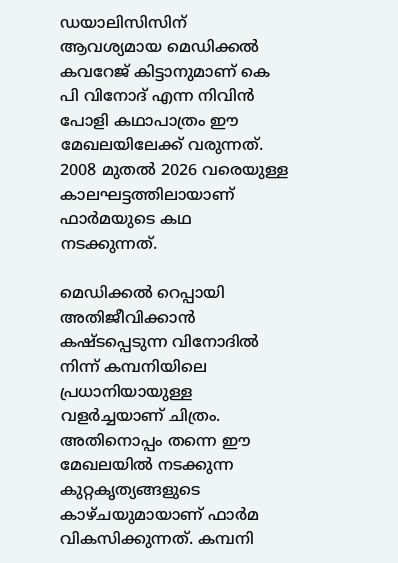ഡയാലിസിസിന് ആവശ്യമായ മെഡിക്കൽ കവറേജ് കിട്ടാനുമാണ്‌ കെ പി വിനോദ് എന്ന നിവിൻ പോളി കഥാപാത്രം ഇ‍ൗ മേഖലയിലേക്ക്‌ വരുന്നത്‌. 2008 മുതൽ 2026 വരെയുള്ള കാലഘട്ടത്തിലായാണ്‌ ഫാർമയുടെ കഥ നടക്കുന്നത്‌.

മെഡിക്കൽ റെപ്പായി അതിജീവിക്കാൻ കഷ്ടപ്പെടുന്ന വിനോദിൽ നിന്ന്‌ കമ്പനിയിലെ പ്രധാനിയായുള്ള വളർച്ചയാണ്‌ ചിത്രം. അതിനൊപ്പം തന്നെ ഇ‍ൗ മേഖലയിൽ നടക്കുന്ന കുറ്റകൃത്യങ്ങളുടെ കാഴ്‌ചയുമായാണ്‌ ഫാർമ വികസിക്കുന്നത്‌. കമ്പനി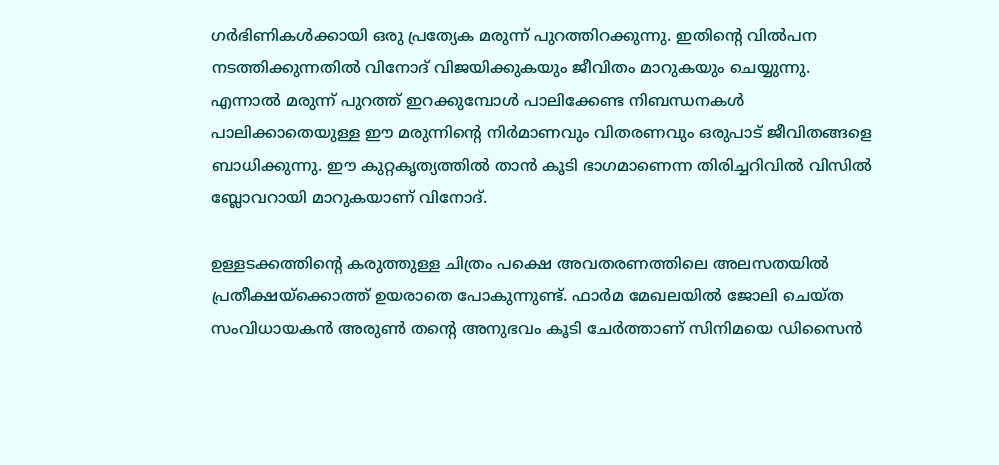ഗർഭിണികൾക്കായി ഒരു പ്രത്യേക മരുന്ന് പുറത്തിറക്കുന്നു. ഇതിന്റെ വിൽപന നടത്തിക്കുന്നതിൽ വിനോദ്‌ വിജയിക്കുകയും ജീവിതം മാറുകയും ചെയ്യുന്നു. എന്നാൽ മരുന്ന്‌ പുറത്ത്‌ ഇറക്കുമ്പോൾ പാലിക്കേണ്ട നിബന്ധനകൾ പാലിക്കാതെയുള്ള ഇ‍ൗ മരുന്നിന്റെ നിർമാണവും വിതരണവും ഒരുപാട്‌ ജീവിതങ്ങളെ ബാധിക്കുന്നു. ഇ‍ൗ കുറ്റകൃത്യത്തിൽ താൻ കൂടി ഭാഗമാണെന്ന തിരിച്ചറിവിൽ വിസിൽ ബ്ലോവറായി മാറുകയാണ്‌ വിനോദ്‌.

ഉള്ളടക്കത്തിന്റെ കരുത്തുള്ള ചിത്രം പക്ഷെ അവതരണത്തിലെ അലസതയിൽ പ്രതീക്ഷയ്ക്കൊത്ത്‌ ഉയരാതെ പോകുന്നുണ്ട്‌. ഫാർമ മേഖലയിൽ ജോലി ചെയ്‌ത സംവിധായകൻ അരുൺ തന്റെ അനുഭവം കൂടി ചേർത്താണ്‌ സിനിമയെ ഡിസൈൻ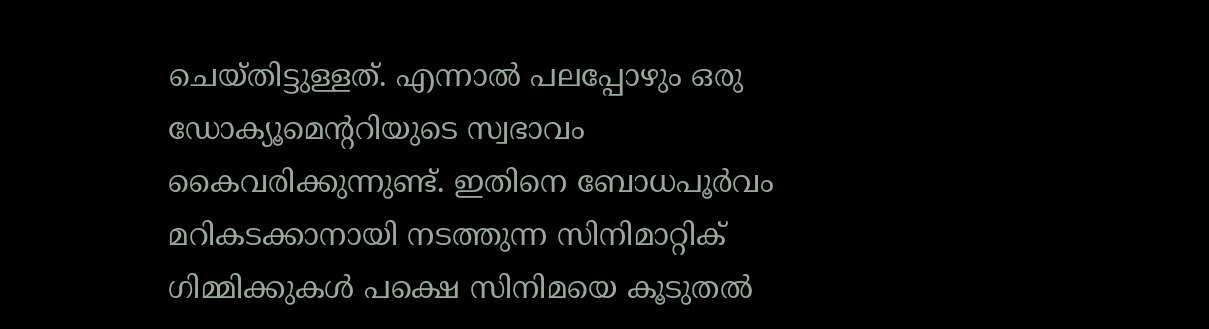ചെയ്‌തിട്ടുള്ളത്‌. എന്നാൽ പലപ്പോഴും ഒരു ഡോക്യൂമെന്ററിയുടെ സ്വഭാവം കൈവരിക്കുന്നുണ്ട്‌. ഇതിനെ ബോധപൂർവം മറികടക്കാനായി നടത്തുന്ന സിനിമാറ്റിക്‌ ഗിമ്മിക്കുകൾ പക്ഷെ സിനിമയെ കൂടുതൽ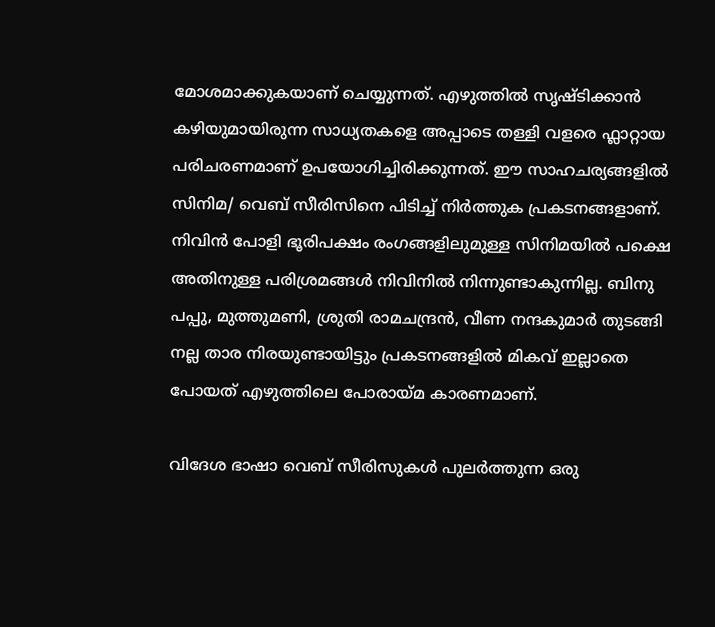മോശമാക്കുകയാണ്‌ ചെയ്യുന്നത്‌. എഴുത്തിൽ സൃഷ്ടിക്കാൻ കഴിയുമായിരുന്ന സാധ്യതകളെ അപ്പാടെ തള്ളി വളരെ ഫ്ലാറ്റായ പരിചരണമാണ്‌ ഉപയോഗിച്ചിരിക്കുന്നത്‌. ഇ‍ൗ സാഹചര്യങ്ങളിൽ സിനിമ/ വെബ്‌ സീരിസിനെ പിടിച്ച്‌ നിർത്തുക പ്രകടനങ്ങളാണ്‌. നിവിൻ പോളി ഭൂരിപക്ഷം രംഗങ്ങളിലുമുള്ള സിനിമയിൽ പക്ഷെ അതിനുള്ള പരിശ്രമങ്ങൾ നിവിനിൽ നിന്നുണ്ടാകുന്നില്ല. ബിനു പപ്പു, മുത്തുമണി, ശ്രുതി രാമചന്ദ്രൻ, വീണ നന്ദകുമാർ തുടങ്ങി നല്ല താര നിരയുണ്ടായിട്ടും പ്രകടനങ്ങളിൽ മികവ്‌ ഇല്ലാതെ പോയത്‌ എഴുത്തിലെ പോരായ്‌മ കാരണമാണ്‌.

വിദേശ ഭാഷാ വെബ്‌ സീരിസുകൾ പുലർത്തുന്ന ഒരു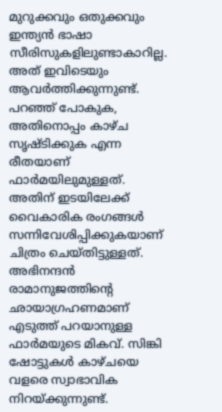മുറുക്കവും ഒതുക്കവും ഇന്ത്യൻ ഭാഷാ സീരിസുകളിലുണ്ടാകാറില്ല. അത്‌ ഇവിടെയും ആവർത്തിക്കുന്നുണ്ട്‌. പറഞ്ഞ്‌ പോകുക, അതിനൊപ്പം കാഴ്‌ച സൃഷ്ടിക്കുക എന്ന രീതയാണ്‌ ഫാർമയിലുമുള്ളത്‌. അതിന്‌ ഇടയിലേക്ക്‌ വൈകാരിക രംഗങ്ങൾ സന്നിവേശിപ്പിക്കുകയാണ്‌ ചിത്രം ചെയ്‌തിട്ടുള്ളത്‌. അഭിനന്ദൻ രാമാനുജത്തിന്റെ ഛായാഗ്രഹണമാണ്‌ എടുത്ത്‌ പറയാനുള്ള ഫാർമയുടെ മികവ്‌. സിങ്കി ഷോട്ടുകൾ കാഴ്‌ചയെ വളരെ സ്വാഭാവിക നിറയ്‌ക്കുന്നുണ്ട്‌.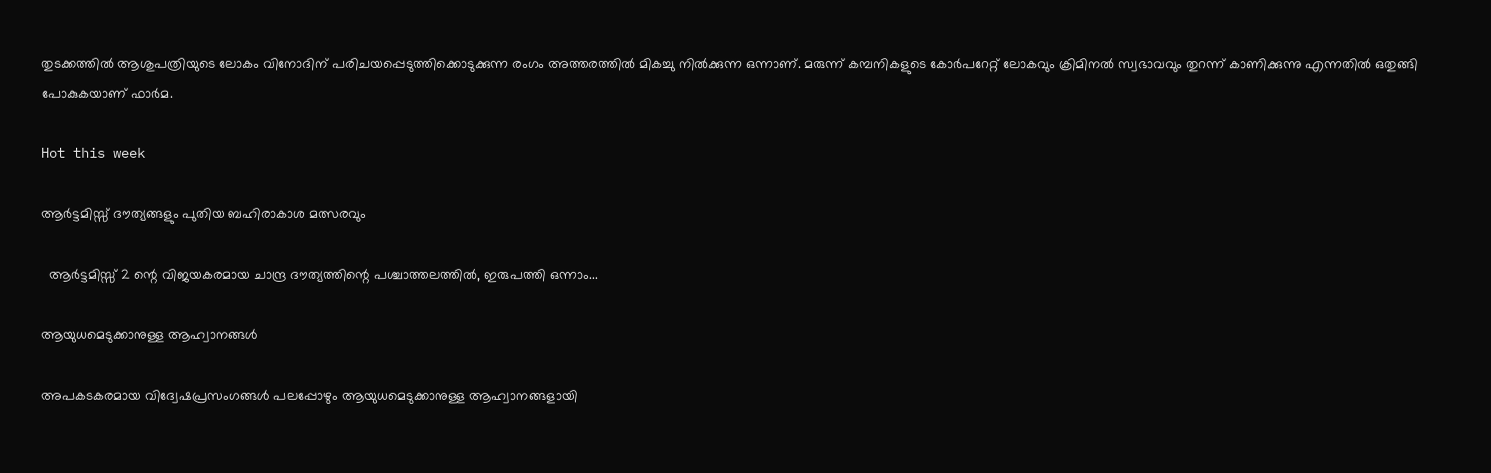തുടക്കത്തിൽ ആശുപത്രിയുടെ ലോകം വിനോദിന് പരിചയപ്പെടുത്തിക്കൊടുക്കുന്ന രംഗം അത്തരത്തിൽ മികച്ചു നിൽക്കുന്ന ഒന്നാണ്. മരുന്ന്‌ കമ്പനികളുടെ കോർപറേറ്റ്‌ ലോകവും ക്രിമിനൽ സ്വഭാവവും തുറന്ന്‌ കാണിക്കുന്നു എന്നതിൽ ഒതുങ്ങി പോകുകയാണ്‌ ഫാർമ.

Hot this week

ആർട്ടമിസ്സ് ദൗത്യങ്ങളും പുതിയ ബഹിരാകാശ മത്സരവും

  ആർട്ടമിസ്സ് 2 ന്റെ വിജയകരമായ ചാന്ദ്ര ദൗത്യത്തിന്റെ പശ്ചാത്തലത്തിൽ, ഇരുപത്തി ഒന്നാം...

ആയുധമെടുക്കാനുള്ള ആഹ്വാനങ്ങൾ

അപകടകരമായ വിദ്വേഷപ്രസംഗങ്ങൾ പലപ്പോഴും ആയുധമെടുക്കാനുള്ള ആഹ്വാനങ്ങളായി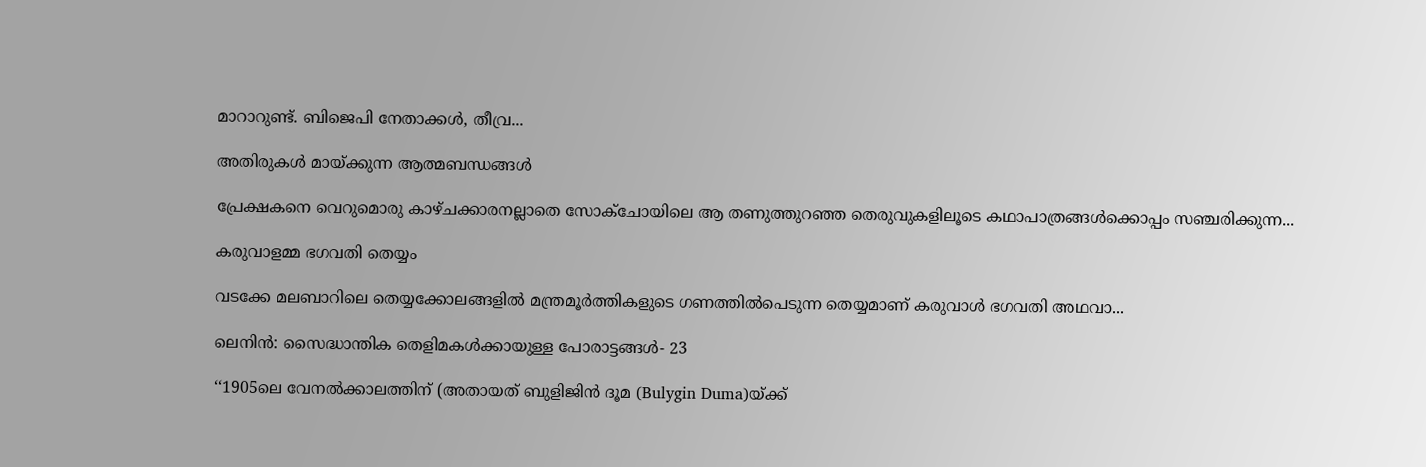മാറാറുണ്ട്. ബിജെപി നേതാക്കൾ, തീവ്ര...

അതിരുകൾ മായ്ക്കുന്ന ആത്മബന്ധങ്ങൾ

പ്രേക്ഷകനെ വെറുമൊരു കാഴ്ചക്കാരനല്ലാതെ സോക്‌ചോയിലെ ആ തണുത്തുറഞ്ഞ തെരുവുകളിലൂടെ കഥാപാത്രങ്ങൾക്കൊപ്പം സഞ്ചരിക്കുന്ന...

കരുവാളമ്മ ഭഗവതി തെയ്യം

വടക്കേ മലബാറിലെ തെയ്യക്കോലങ്ങളിൽ മന്ത്രമൂർത്തികളുടെ ഗണത്തിൽപെടുന്ന തെയ്യമാണ് കരുവാൾ ഭഗവതി അഥവാ...

ലെനിൻ: സൈദ്ധാന്തിക തെളിമകൾക്കായുള്ള പോരാട്ടങ്ങൾ‐ 23

‘‘1905ലെ വേനൽക്കാലത്തിന്‌ (അതായത്‌ ബുളിജിൻ ദൂമ (Bulygin Duma)യ്‌ക്ക്‌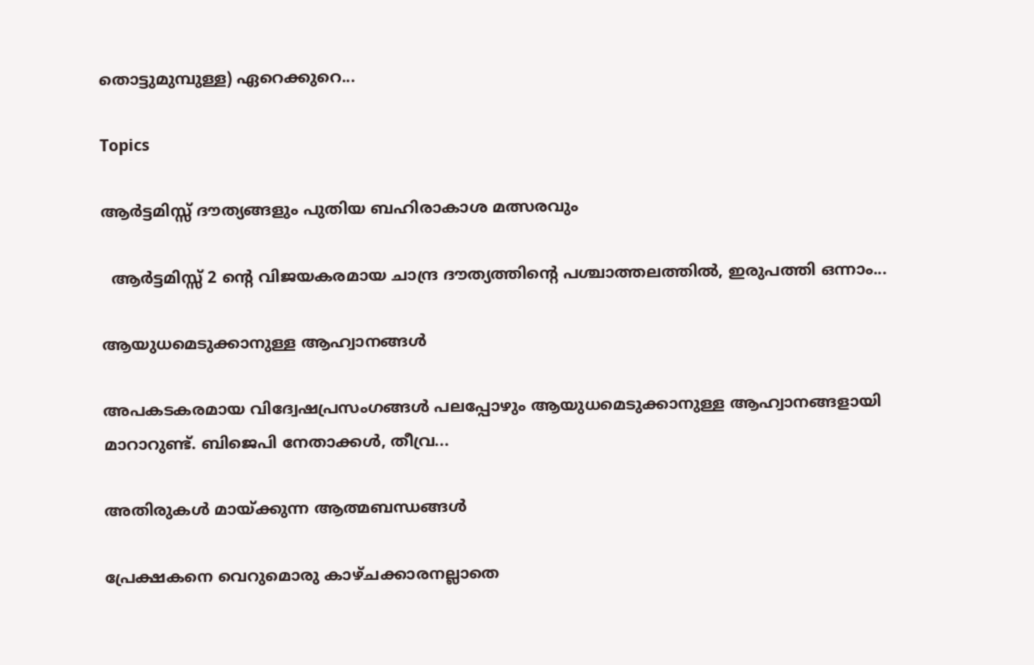തൊട്ടുമുമ്പുള്ള) ഏറെക്കുറെ...

Topics

ആർട്ടമിസ്സ് ദൗത്യങ്ങളും പുതിയ ബഹിരാകാശ മത്സരവും

  ആർട്ടമിസ്സ് 2 ന്റെ വിജയകരമായ ചാന്ദ്ര ദൗത്യത്തിന്റെ പശ്ചാത്തലത്തിൽ, ഇരുപത്തി ഒന്നാം...

ആയുധമെടുക്കാനുള്ള ആഹ്വാനങ്ങൾ

അപകടകരമായ വിദ്വേഷപ്രസംഗങ്ങൾ പലപ്പോഴും ആയുധമെടുക്കാനുള്ള ആഹ്വാനങ്ങളായി മാറാറുണ്ട്. ബിജെപി നേതാക്കൾ, തീവ്ര...

അതിരുകൾ മായ്ക്കുന്ന ആത്മബന്ധങ്ങൾ

പ്രേക്ഷകനെ വെറുമൊരു കാഴ്ചക്കാരനല്ലാതെ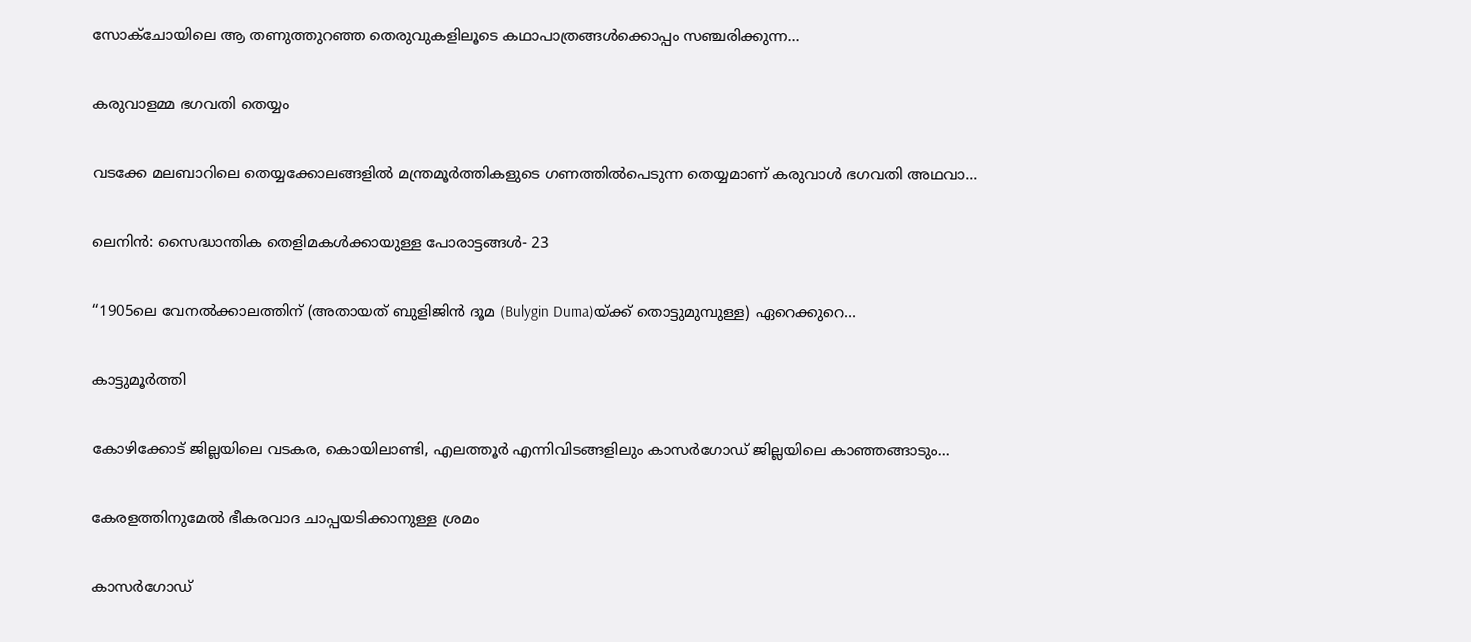സോക്‌ചോയിലെ ആ തണുത്തുറഞ്ഞ തെരുവുകളിലൂടെ കഥാപാത്രങ്ങൾക്കൊപ്പം സഞ്ചരിക്കുന്ന...

കരുവാളമ്മ ഭഗവതി തെയ്യം

വടക്കേ മലബാറിലെ തെയ്യക്കോലങ്ങളിൽ മന്ത്രമൂർത്തികളുടെ ഗണത്തിൽപെടുന്ന തെയ്യമാണ് കരുവാൾ ഭഗവതി അഥവാ...

ലെനിൻ: സൈദ്ധാന്തിക തെളിമകൾക്കായുള്ള പോരാട്ടങ്ങൾ‐ 23

‘‘1905ലെ വേനൽക്കാലത്തിന്‌ (അതായത്‌ ബുളിജിൻ ദൂമ (Bulygin Duma)യ്‌ക്ക്‌ തൊട്ടുമുമ്പുള്ള) ഏറെക്കുറെ...

കാട്ടുമൂർത്തി

കോഴിക്കോട് ജില്ലയിലെ വടകര, കൊയിലാണ്ടി, എലത്തൂർ എന്നിവിടങ്ങളിലും കാസർഗോഡ് ജില്ലയിലെ കാഞ്ഞങ്ങാടും...

കേരളത്തിനുമേൽ ഭീകരവാദ ചാപ്പയടിക്കാനുള്ള ശ്രമം

കാസർഗോഡ്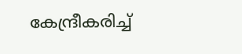കേന്ദ്രീകരിച്ച്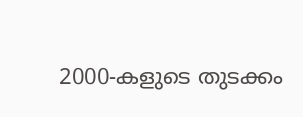2000-കളുടെ തുടക്കം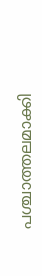പശ്ചാത്തലമാക്കി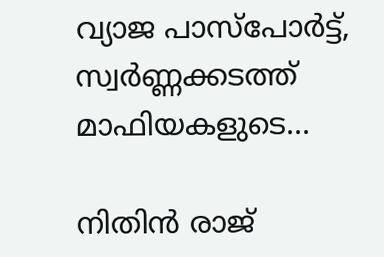വ്യാജ പാസ്‌പോർട്ട്, സ്വർണ്ണക്കടത്ത് മാഫിയകളുടെ...

നിതിൻ രാജ്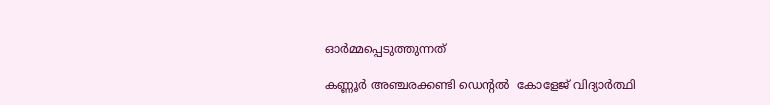ഓർമ്മപ്പെടുത്തുന്നത്

കണ്ണൂർ അഞ്ചരക്കണ്ടി ഡെന്റൽ  കോളേജ് വിദ്യാർത്ഥി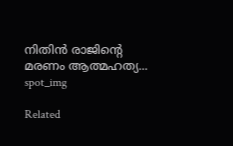നിതിൻ രാജിന്റെ മരണം ആത്മഹത്യ...
spot_img

Related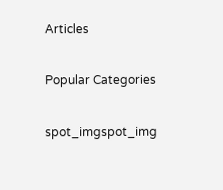Articles

Popular Categories

spot_imgspot_img